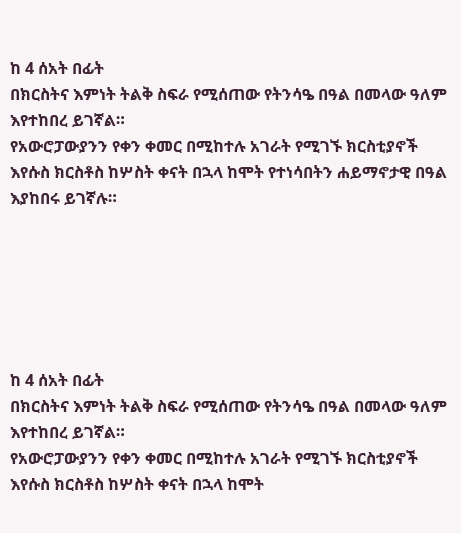ከ 4 ሰአት በፊት
በክርስትና እምነት ትልቅ ስፍራ የሚሰጠው የትንሳዔ በዓል በመላው ዓለም እየተከበረ ይገኛል።
የአውሮፓውያንን የቀን ቀመር በሚከተሉ አገራት የሚገኙ ክርስቲያኖች እየሱስ ክርስቶስ ከሦስት ቀናት በኋላ ከሞት የተነሳበትን ሐይማኖታዊ በዓል እያከበሩ ይገኛሉ።






ከ 4 ሰአት በፊት
በክርስትና እምነት ትልቅ ስፍራ የሚሰጠው የትንሳዔ በዓል በመላው ዓለም እየተከበረ ይገኛል።
የአውሮፓውያንን የቀን ቀመር በሚከተሉ አገራት የሚገኙ ክርስቲያኖች እየሱስ ክርስቶስ ከሦስት ቀናት በኋላ ከሞት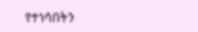የተነሳበትን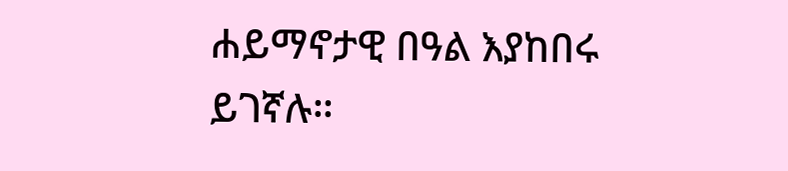ሐይማኖታዊ በዓል እያከበሩ ይገኛሉ።